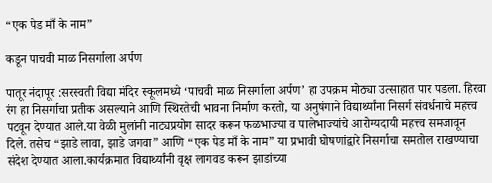“एक पेड माँ के नाम”

कडून पाचवी माळ निसर्गाला अर्पण

पातूर नंदापूर :सरस्वती विद्या मंदिर स्कूलमध्ये ‘पाचवी माळ निसर्गाला अर्पण’ हा उपक्रम मोठ्या उत्साहात पार पडला. हिरवा रंग हा निसर्गाचा प्रतीक असल्याने आणि स्थिरतेची भावना निर्माण करतो, या अनुषंगाने विद्यार्थ्यांना निसर्ग संवर्धनाचे महत्त्व पटवून देण्यात आले.या वेळी मुलांनी नाट्यप्रयोग सादर करून फळभाज्या व पालेभाज्यांचे आरोग्यदायी महत्त्व समजावून दिले. तसेच “झाडे लावा, झाडे जगवा” आणि “एक पेड माँ के नाम” या प्रभावी घोषणांद्वारे निसर्गाचा समतोल राखण्याचा संदेश देण्यात आला.कार्यक्रमात विद्यार्थ्यांनी वृक्ष लागवड करून झाडांच्या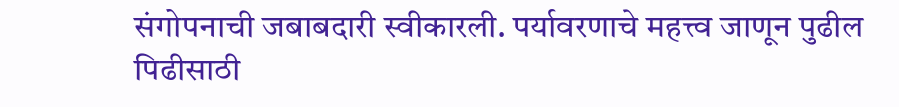संगोपनाची जबाबदारी स्वीकारली. पर्यावरणाचे महत्त्व जाणून पुढील पिढीसाठी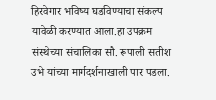हिरवेगार भविष्य घडविण्याचा संकल्प यावेळी करण्यात आला.हा उपक्रम संस्थेच्या संचालिका सौ. रूपाली सतीश उभे यांच्या मार्गदर्शनाखाली पार पडला.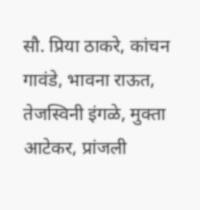सौ. प्रिया ठाकरे, कांचन गावंडे, भावना राऊत, तेजस्विनी इंगळे, मुक्ता आटेकर, प्रांजली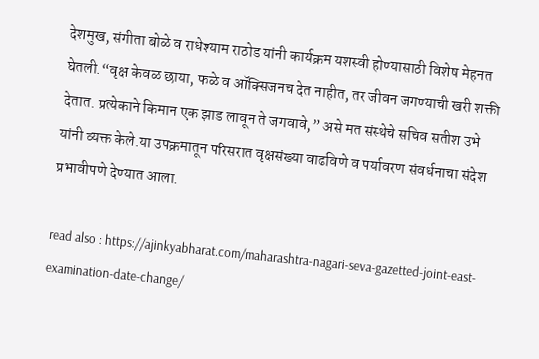देशमुख, संगीता बोळे व राधेश्याम राठोड यांनी कार्यक्रम यशस्वी होण्यासाठी विशेष मेहनत घेतली.“वृक्ष केवळ छाया, फळे व ऑक्सिजनच देत नाहीत, तर जीवन जगण्याची खरी शक्ती देतात. प्रत्येकाने किमान एक झाड लावून ते जगवावे,” असे मत संस्थेचे सचिव सतीश उभे यांनी व्यक्त केले.या उपक्रमातून परिसरात वृक्षसंख्या वाढविणे व पर्यावरण संवर्धनाचा संदेश प्रभावीपणे देण्यात आला.

read also : https://ajinkyabharat.com/maharashtra-nagari-seva-gazetted-joint-east-examination-date-change/